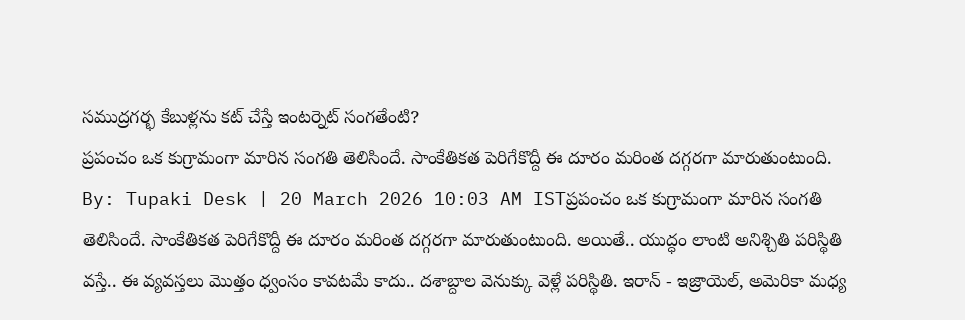సముద్రగర్భ కేబుళ్లను కట్ చేస్తే ఇంటర్నెట్ సంగతేంటి?
ప్రపంచం ఒక కుగ్రామంగా మారిన సంగతి తెలిసిందే. సాంకేతికత పెరిగేకొద్దీ ఈ దూరం మరింత దగ్గరగా మారుతుంటుంది.
By: Tupaki Desk | 20 March 2026 10:03 AM ISTప్రపంచం ఒక కుగ్రామంగా మారిన సంగతి తెలిసిందే. సాంకేతికత పెరిగేకొద్దీ ఈ దూరం మరింత దగ్గరగా మారుతుంటుంది. అయితే.. యుద్ధం లాంటి అనిశ్చితి పరిస్థితి వస్తే.. ఈ వ్యవస్తలు మొత్తం ధ్వంసం కావటమే కాదు.. దశాబ్దాల వెనుక్కు వెళ్లే పరిస్థితి. ఇరాన్ - ఇజ్రాయెల్, అమెరికా మధ్య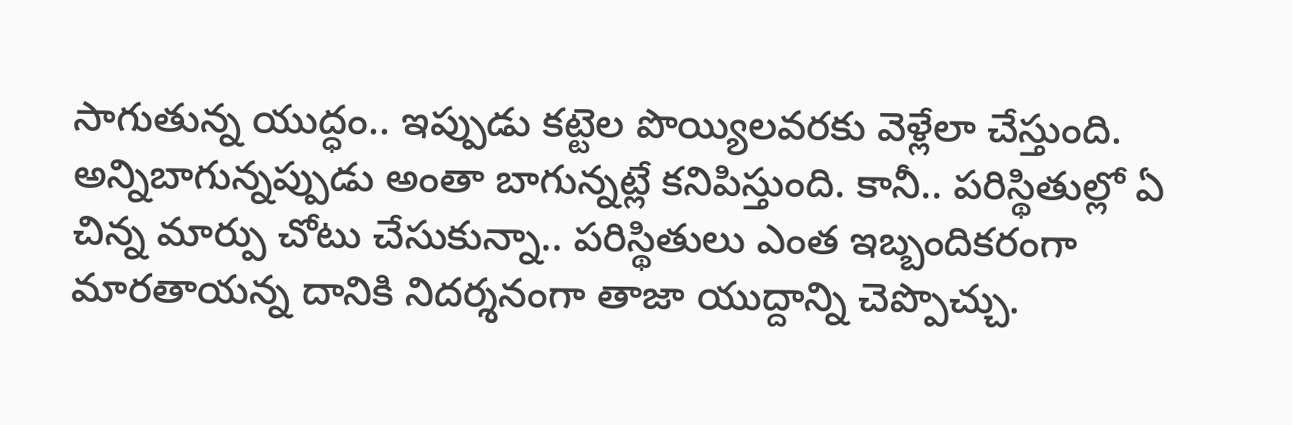సాగుతున్న యుద్ధం.. ఇప్పుడు కట్టెల పొయ్యిలవరకు వెళ్లేలా చేస్తుంది. అన్నిబాగున్నప్పుడు అంతా బాగున్నట్లే కనిపిస్తుంది. కానీ.. పరిస్థితుల్లో ఏ చిన్న మార్పు చోటు చేసుకున్నా.. పరిస్థితులు ఎంత ఇబ్బందికరంగా మారతాయన్న దానికి నిదర్శనంగా తాజా యుద్దాన్ని చెప్పొచ్చు.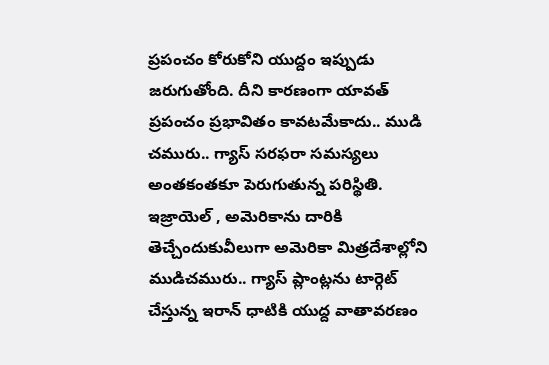ప్రపంచం కోరుకోని యుద్దం ఇప్పుడు జరుగుతోంది. దీని కారణంగా యావత్ ప్రపంచం ప్రభావితం కావటమేకాదు.. ముడి చమురు.. గ్యాస్ సరఫరా సమస్యలు అంతకంతకూ పెరుగుతున్న పరిస్థితి. ఇజ్రాయెల్ , అమెరికాను దారికి తెచ్చేందుకువీలుగా అమెరికా మిత్రదేశాల్లోని ముడిచమురు.. గ్యాస్ ప్లాంట్లను టార్గెట్ చేస్తున్న ఇరాన్ ధాటికి యుద్ద వాతావరణం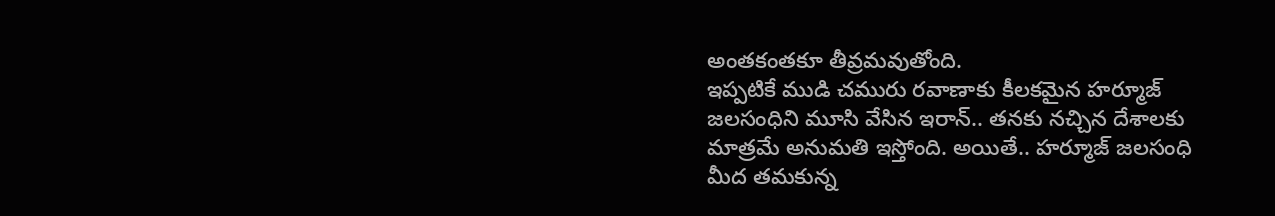అంతకంతకూ తీవ్రమవుతోంది.
ఇప్పటికే ముడి చమురు రవాణాకు కీలకమైన హర్మూజ్ జలసంధిని మూసి వేసిన ఇరాన్.. తనకు నచ్చిన దేశాలకు మాత్రమే అనుమతి ఇస్తోంది. అయితే.. హర్మూజ్ జలసంధి మీద తమకున్న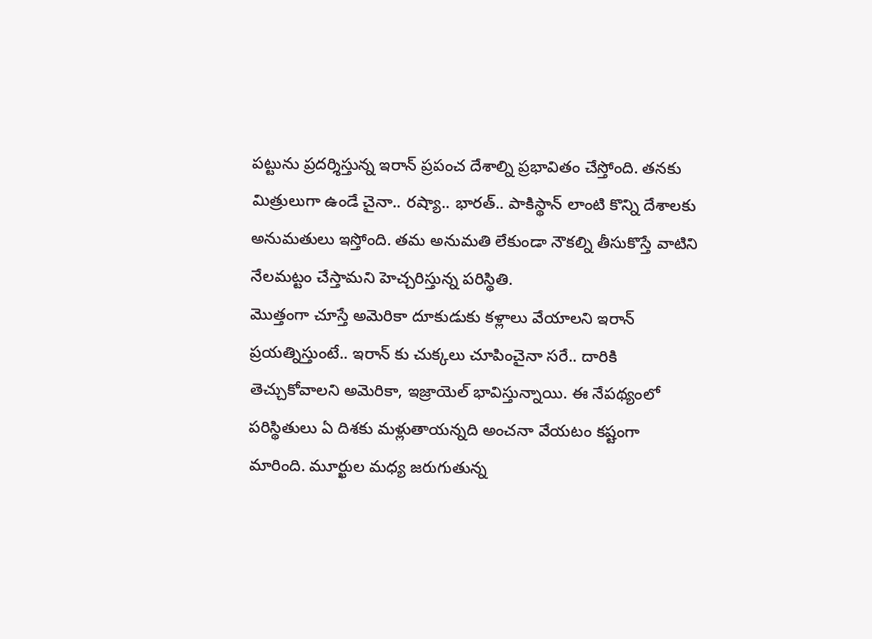పట్టును ప్రదర్శిస్తున్న ఇరాన్ ప్రపంచ దేశాల్ని ప్రభావితం చేస్తోంది. తనకు మిత్రులుగా ఉండే చైనా.. రష్యా.. భారత్.. పాకిస్థాన్ లాంటి కొన్ని దేశాలకు అనుమతులు ఇస్తోంది. తమ అనుమతి లేకుండా నౌకల్ని తీసుకొస్తే వాటిని నేలమట్టం చేస్తామని హెచ్చరిస్తున్న పరిస్థితి.
మొత్తంగా చూస్తే అమెరికా దూకుడుకు కళ్లాలు వేయాలని ఇరాన్ ప్రయత్నిస్తుంటే.. ఇరాన్ కు చుక్కలు చూపించైనా సరే.. దారికి తెచ్చుకోవాలని అమెరికా, ఇజ్రాయెల్ భావిస్తున్నాయి. ఈ నేపథ్యంలో పరిస్థితులు ఏ దిశకు మళ్లుతాయన్నది అంచనా వేయటం కష్టంగా మారింది. మూర్ఖుల మధ్య జరుగుతున్న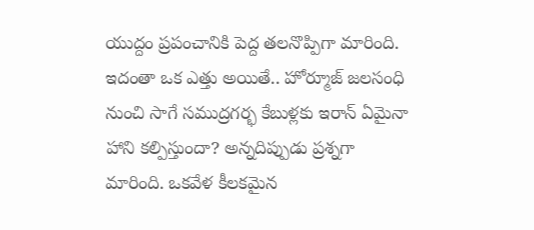యుద్దం ప్రపంచానికి పెద్ద తలనొప్పిగా మారింది. ఇదంతా ఒక ఎత్తు అయితే.. హోర్మూజ్ జలసంధి నుంచి సాగే సముద్రగర్భ కేబుళ్లకు ఇరాన్ ఏమైనా హాని కల్పిస్తుందా? అన్నదిప్పుడు ప్రశ్నగా మారింది. ఒకవేళ కీలకమైన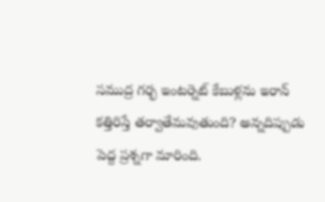సముద్ర గర్భ ఇంటర్నెట్ కేబుళ్లను ఇరాన్ కత్తిరిస్తే తర్వాతేమవుతుంది? అన్నదిప్పుడు పెద్ద ప్రశ్నగా మారింది.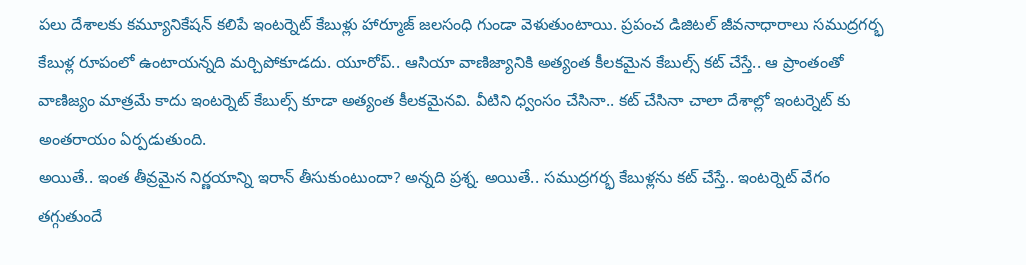పలు దేశాలకు కమ్యూనికేషన్ కలిపే ఇంటర్నెట్ కేబుళ్లు హార్మూజ్ జలసంధి గుండా వెళుతుంటాయి. ప్రపంచ డిజిటల్ జీవనాధారాలు సముద్రగర్భ కేబుళ్ల రూపంలో ఉంటాయన్నది మర్చిపోకూడదు. యూరోప్.. ఆసియా వాణిజ్యానికి అత్యంత కీలకమైన కేబుల్స్ కట్ చేస్తే.. ఆ ప్రాంతంతో వాణిజ్యం మాత్రమే కాదు ఇంటర్నెట్ కేబుల్స్ కూడా అత్యంత కీలకమైనవి. వీటిని ధ్వంసం చేసినా.. కట్ చేసినా చాలా దేశాల్లో ఇంటర్నెట్ కు అంతరాయం ఏర్పడుతుంది.
అయితే.. ఇంత తీవ్రమైన నిర్ణయాన్ని ఇరాన్ తీసుకుంటుందా? అన్నది ప్రశ్న. అయితే.. సముద్రగర్భ కేబుళ్లను కట్ చేస్తే.. ఇంటర్నెట్ వేగం తగ్గుతుందే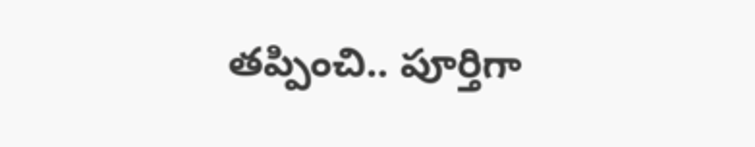తప్పించి.. పూర్తిగా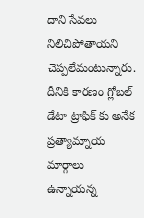దాని సేవలు నిలిచిపోతాయని చెప్పలేమంటున్నారు. దీనికి కారణం గ్లోబల్ డేటా ట్రాఫిక్ కు అనేక ప్రత్యామ్నాయ మార్గాలు ఉన్నాయన్న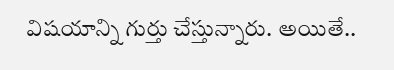విషయాన్ని గుర్తు చేస్తున్నారు. అయితే..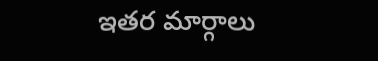ఇతర మార్గాలు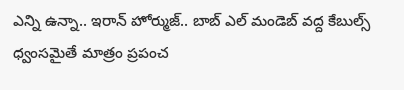ఎన్ని ఉన్నా.. ఇరాన్ హోర్ముజ్.. బాబ్ ఎల్ మండెబ్ వద్ద కేబుల్స్ ధ్వంసమైతే మాత్రం ప్రపంచ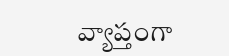వ్యాప్తంగా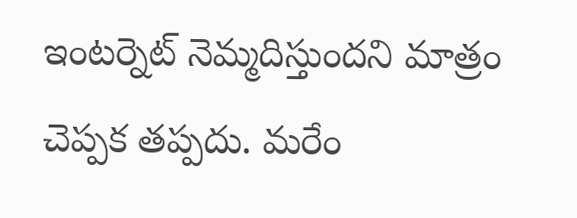ఇంటర్నెట్ నెమ్మదిస్తుందని మాత్రం చెప్పక తప్పదు. మరేం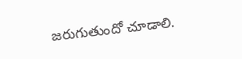జరుగుతుందో చూడాలి.